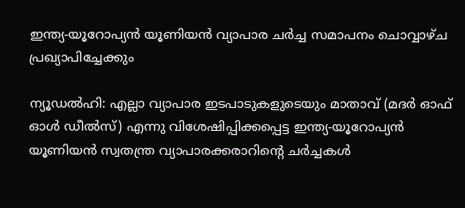ഇന്ത്യ-യൂറോപ്യൻ യൂണിയൻ വ്യാപാര ചർച്ച സമാപനം ചൊവ്വാഴ്ച പ്രഖ്യാപിച്ചേക്കും

ന്യൂഡൽഹി: എല്ലാ വ്യാപാര ഇടപാടുകളുടെയും മാതാവ് (മദർ ഓഫ് ഓൾ ഡീൽസ്) എന്നു വിശേഷിപ്പിക്കപ്പെട്ട ഇന്ത്യ-യൂറോപ്യൻ യൂണിയൻ സ്വതന്ത്ര വ്യാപാരക്കരാറിന്‍റെ ചർച്ചകൾ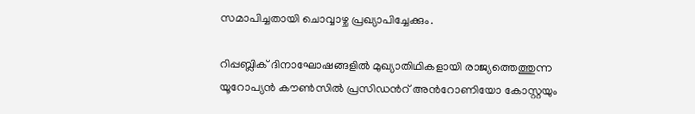സമാപിച്ചതായി ചൊവ്വാഴ്ച പ്രഖ്യാപിച്ചേക്കും.

റിപ്പബ്ലിക് ദിനാഘോഷങ്ങളിൽ മുഖ്യാതിഥികളായി രാജ്യത്തെത്തുന്ന യൂറോപ്യൻ കൗണ്‍സിൽ പ്രസിഡന്‍റ് അന്‍റോണിയോ കോസ്റ്റയും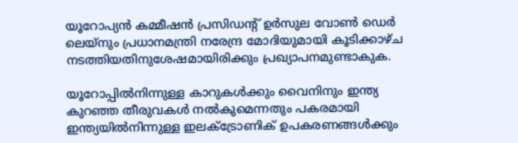യൂറോപ്യൻ കമ്മീഷൻ പ്രസിഡന്‍റ് ഉർസുല വോണ്‍ ഡെർ ലെയ്നും പ്രധാനമന്ത്രി നരേന്ദ്ര മോദിയുമായി കൂടിക്കാഴ്ച നടത്തിയതിനുശേഷമായിരിക്കും പ്രഖ്യാപനമുണ്ടാകുക.

യൂറോപ്പിൽനിന്നുള്ള കാറുകൾക്കും വൈനിനും ഇന്ത്യ കുറഞ്ഞ തീരുവകൾ നൽകുമെന്നതും പകരമായി ഇന്ത്യയിൽനിന്നുള്ള ഇലക്‌ട്രോണിക് ഉപകരണങ്ങൾക്കും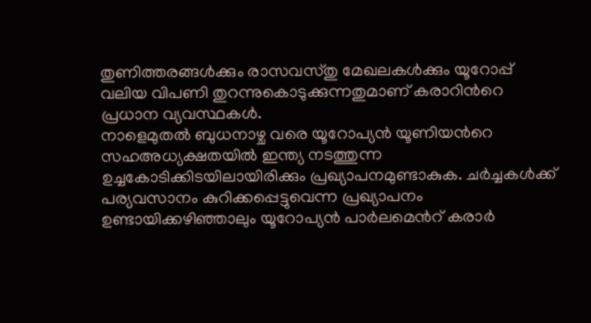തുണിത്തരങ്ങൾക്കും രാസവസ്തു മേഖലകൾക്കും യൂറോപ്പ് വലിയ വിപണി തുറന്നുകൊടുക്കുന്നതുമാണ് കരാറിന്‍റെ പ്രധാന വ്യവസ്ഥകൾ.
നാളെമുതൽ ബുധനാഴ്ച വരെ യൂറോപ്യൻ യൂണിയന്‍റെ സഹഅധ്യക്ഷതയിൽ ഇന്ത്യ നടത്തുന്ന ഉച്ചകോടിക്കിടയിലായിരിക്കും പ്രഖ്യാപനമുണ്ടാകുക. ചർച്ചകൾക്ക് പര്യവസാനം കുറിക്കപ്പെട്ടുവെന്ന പ്രഖ്യാപനം ഉണ്ടായിക്കഴിഞ്ഞാലും യൂറോപ്യൻ പാർലമെന്‍റ് കരാർ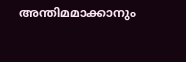അന്തിമമാക്കാനും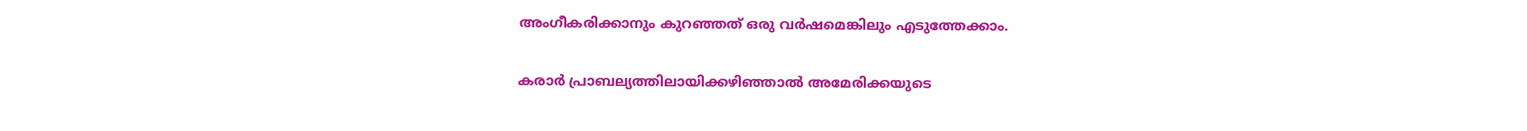അംഗീകരിക്കാനും കുറഞ്ഞത് ഒരു വർഷമെങ്കിലും എടുത്തേക്കാം.

കരാർ പ്രാബല്യത്തിലായിക്കഴിഞ്ഞാൽ അമേരിക്കയുടെ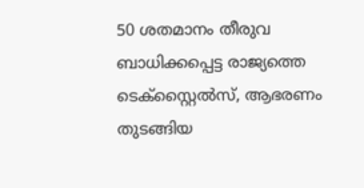50 ശതമാനം തീരുവ ബാധിക്കപ്പെട്ട രാജ്യത്തെ ടെക്സ്റ്റൈൽസ്, ആഭരണം തുടങ്ങിയ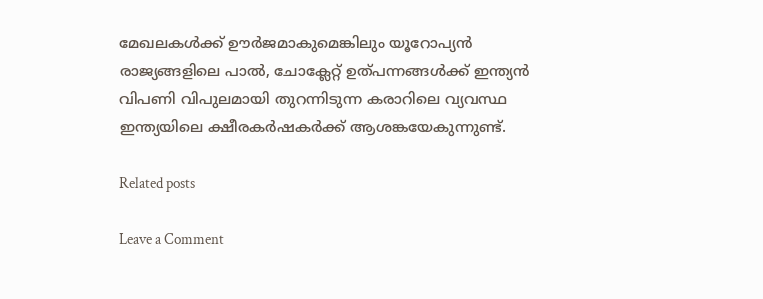മേഖലകൾക്ക് ഊർജമാകുമെങ്കിലും യൂറോപ്യൻ രാജ്യങ്ങളിലെ പാൽ, ചോക്ലേറ്റ് ഉത്പന്നങ്ങൾക്ക് ഇന്ത്യൻ വിപണി വിപുലമായി തുറന്നിടുന്ന കരാറിലെ വ്യവസ്ഥ ഇന്ത്യയിലെ ക്ഷീരകർഷകർക്ക് ആശങ്കയേകുന്നുണ്ട്.

Related posts

Leave a Comment